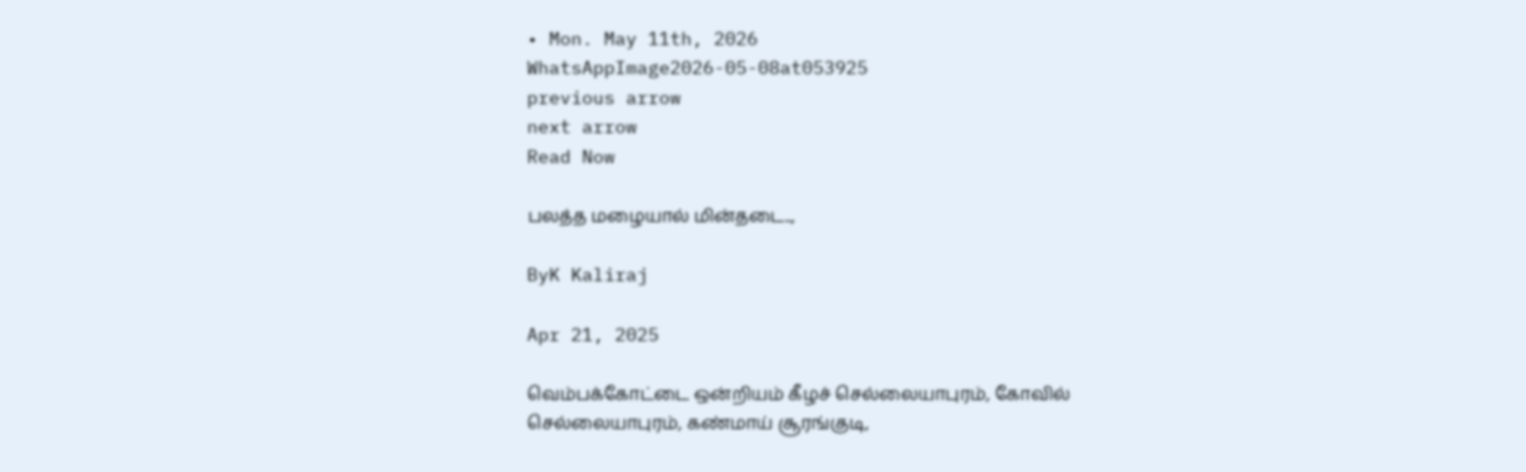• Mon. May 11th, 2026
WhatsAppImage2026-05-08at053925
previous arrow
next arrow
Read Now

பலத்த மழையால் மின்தடை..,

ByK Kaliraj

Apr 21, 2025

வெம்பக்கோட்டை ஒன்றியம் கீழச் செல்லையாபுரம், கோவில் செல்லையாபுரம், கண்மாய் சூரங்குடி,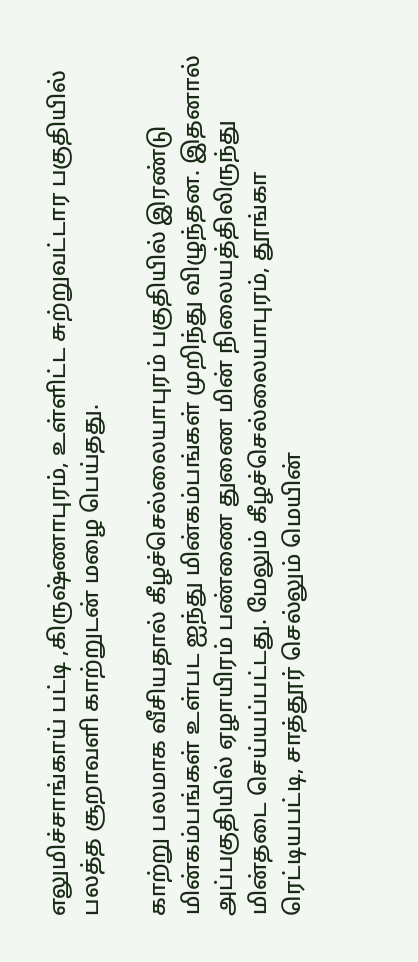எலுமிச்சாங்காய் பட்டி ,கிருஷ்ணாபுரம், உள்ளிட்ட சுற்றுவட்டார பகுதியில் பலத்த சூறாவளி காற்றுடன் மழை பெய்தது.

காற்று பலமாக வீசியதால் கீழச்செல்லையாபுரம் பகுதியில் இரண்டு மின்கம்பங்கள் உள்பட ஐந்து மின்கம்பங்கள் முறிந்து விழுந்தன. இதனால் அப்பகுதியில் ஏழாயிரம் பண்ணை துணை மின் நிலையத்திலிருந்து மின்தடை செய்யப்பட்டது. மேலும் கீழச்செல்லையாபுரம், தூங்கா ரெட்டியபட்டி, சாத்தூர் செல்லும் மெயின்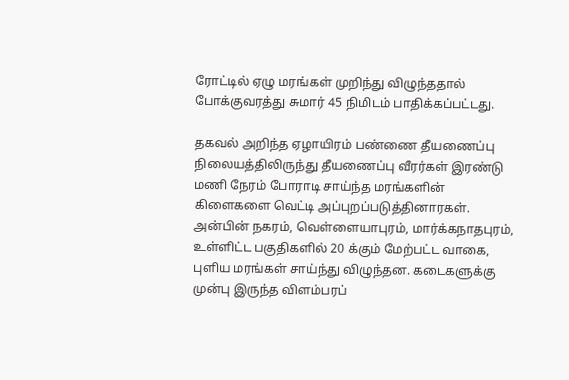ரோட்டில் ஏழு மரங்கள் முறிந்து விழுந்ததால் போக்குவரத்து சுமார் 45 நிமிடம் பாதிக்கப்பட்டது.

தகவல் அறிந்த ஏழாயிரம் பண்ணை தீயணைப்பு நிலையத்திலிருந்து தீயணைப்பு வீரர்கள் இரண்டு மணி நேரம் போராடி சாய்ந்த மரங்களின் கிளைகளை வெட்டி அப்புறப்படுத்தினாரகள். அன்பின் நகரம், வெள்ளையாபுரம், மார்க்கநாதபுரம், உள்ளிட்ட பகுதிகளில் 20 க்கும் மேற்பட்ட வாகை, புளிய மரங்கள் சாய்ந்து விழுந்தன. கடைகளுக்கு முன்பு இருந்த விளம்பரப்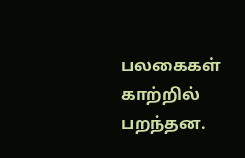பலகைகள் காற்றில் பறந்தன.